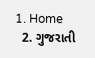1. Home
  2. ગુજરાતી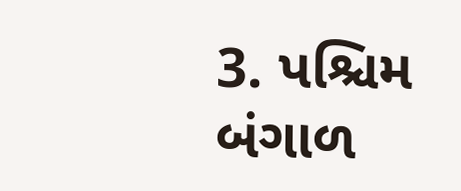3. પશ્ચિમ બંગાળ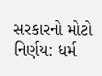સરકારનો મોટો નિર્ણય: ધર્મ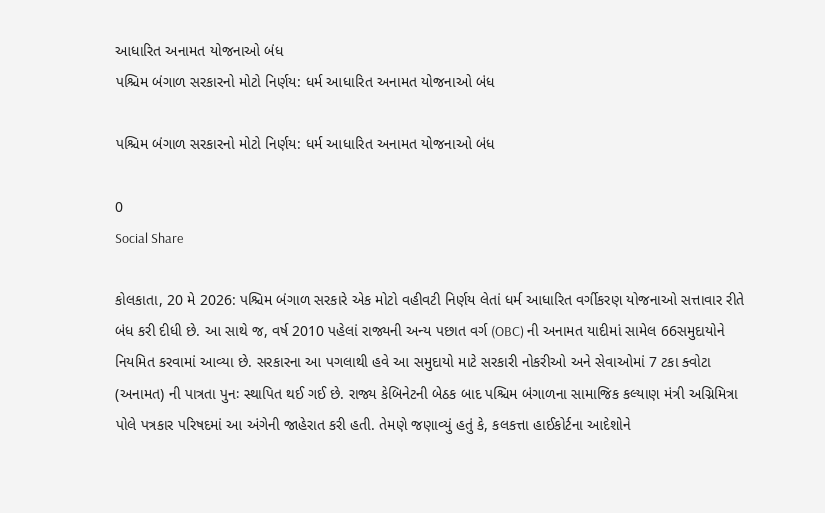આધારિત અનામત યોજનાઓ બંધ
પશ્ચિમ બંગાળ સરકારનો મોટો નિર્ણય: ધર્મ આધારિત અનામત યોજનાઓ બંધ

પશ્ચિમ બંગાળ સરકારનો મોટો નિર્ણય: ધર્મ આધારિત અનામત યોજનાઓ બંધ

0
Social Share

કોલકાતા, 20 મે 2026: પશ્ચિમ બંગાળ સરકારે એક મોટો વહીવટી નિર્ણય લેતાં ધર્મ આધારિત વર્ગીકરણ યોજનાઓ સત્તાવાર રીતે બંધ કરી દીધી છે. આ સાથે જ, વર્ષ 2010 પહેલાં રાજ્યની અન્ય પછાત વર્ગ (OBC) ની અનામત યાદીમાં સામેલ 66સમુદાયોને નિયમિત કરવામાં આવ્યા છે. સરકારના આ પગલાથી હવે આ સમુદાયો માટે સરકારી નોકરીઓ અને સેવાઓમાં 7 ટકા ક્વોટા (અનામત) ની પાત્રતા પુનઃ સ્થાપિત થઈ ગઈ છે. રાજ્ય કેબિનેટની બેઠક બાદ પશ્ચિમ બંગાળના સામાજિક કલ્યાણ મંત્રી અગ્નિમિત્રા પોલે પત્રકાર પરિષદમાં આ અંગેની જાહેરાત કરી હતી. તેમણે જણાવ્યું હતું કે, કલકત્તા હાઈકોર્ટના આદેશોને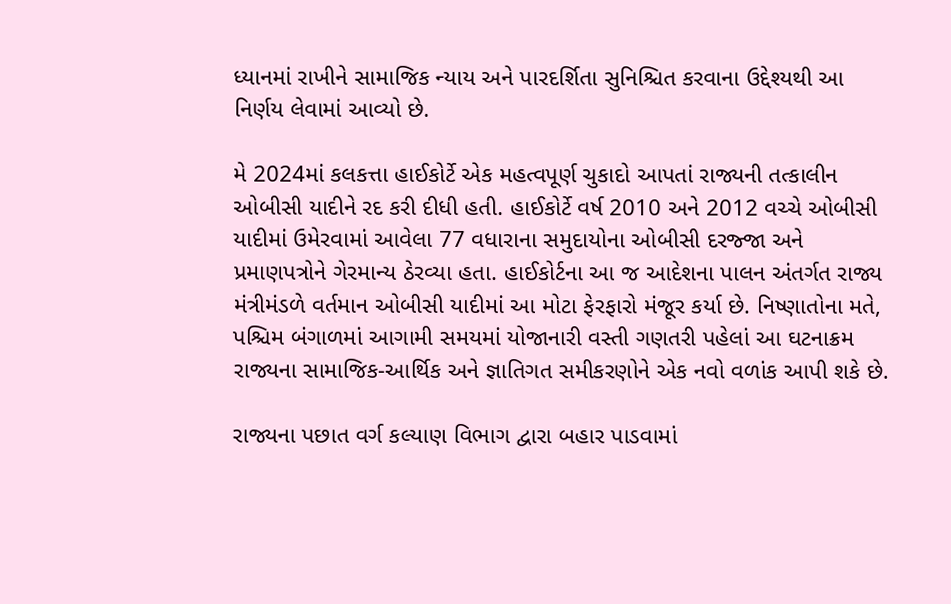ધ્યાનમાં રાખીને સામાજિક ન્યાય અને પારદર્શિતા સુનિશ્ચિત કરવાના ઉદ્દેશ્યથી આ નિર્ણય લેવામાં આવ્યો છે.

મે 2024માં કલકત્તા હાઈકોર્ટે એક મહત્વપૂર્ણ ચુકાદો આપતાં રાજ્યની તત્કાલીન ઓબીસી યાદીને રદ કરી દીધી હતી. હાઈકોર્ટે વર્ષ 2010 અને 2012 વચ્ચે ઓબીસી યાદીમાં ઉમેરવામાં આવેલા 77 વધારાના સમુદાયોના ઓબીસી દરજ્જા અને પ્રમાણપત્રોને ગેરમાન્ય ઠેરવ્યા હતા. હાઈકોર્ટના આ જ આદેશના પાલન અંતર્ગત રાજ્ય મંત્રીમંડળે વર્તમાન ઓબીસી યાદીમાં આ મોટા ફેરફારો મંજૂર કર્યા છે. નિષ્ણાતોના મતે, પશ્ચિમ બંગાળમાં આગામી સમયમાં યોજાનારી વસ્તી ગણતરી પહેલાં આ ઘટનાક્રમ રાજ્યના સામાજિક-આર્થિક અને જ્ઞાતિગત સમીકરણોને એક નવો વળાંક આપી શકે છે.

રાજ્યના પછાત વર્ગ કલ્યાણ વિભાગ દ્વારા બહાર પાડવામાં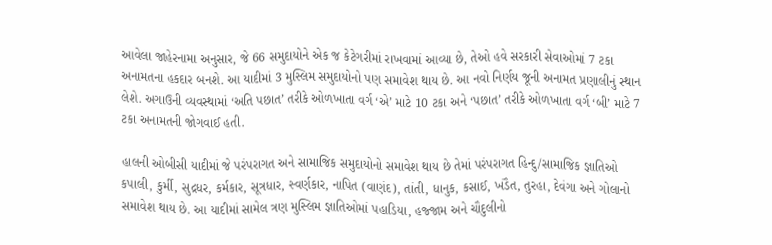આવેલા જાહેરનામા અનુસાર, જે 66 સમુદાયોને એક જ કેટેગરીમાં રાખવામાં આવ્યા છે, તેઓ હવે સરકારી સેવાઓમાં 7 ટકા અનામતના હકદાર બનશે. આ યાદીમાં 3 મુસ્લિમ સમુદાયોનો પણ સમાવેશ થાય છે. આ નવો નિર્ણય જૂની અનામત પ્રણાલીનું સ્થાન લેશે. અગાઉની વ્યવસ્થામાં ‘અતિ પછાત’ તરીકે ઓળખાતા વર્ગ ‘એ’ માટે 10 ટકા અને ‘પછાત’ તરીકે ઓળખાતા વર્ગ ‘બી’ માટે 7 ટકા અનામતની જોગવાઈ હતી.

હાલની ઓબીસી યાદીમાં જે પરંપરાગત અને સામાજિક સમુદાયોનો સમાવેશ થાય છે તેમાં પરંપરાગત હિન્દુ/સામાજિક જ્ઞાતિઓ કપાલી, કુર્મી, સુદ્રધર, કર્મકાર, સૂત્રધાર, સ્વર્ણકાર, નાપિત (વાણંદ), તાંતી, ધાનુક, કસાઈ, ખંડૈત, તુરહા, દેવંગા અને ગોલાનો સમાવેશ થાય છે. આ યાદીમાં સામેલ ત્રણ મુસ્લિમ જ્ઞાતિઓમાં પહાડિયા, હજ્જામ અને ચૌદુલીનો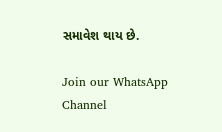સમાવેશ થાય છે.

Join our WhatsApp Channel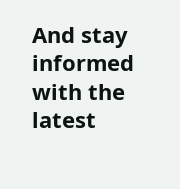And stay informed with the latest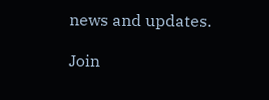news and updates.

Join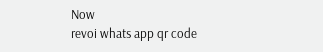Now
revoi whats app qr code